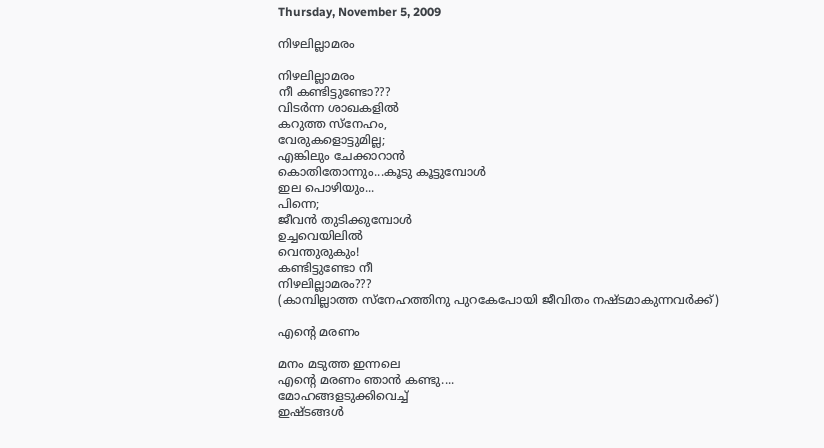Thursday, November 5, 2009

നിഴലില്ലാമരം

നിഴലില്ലാമരം
നീ കണ്ടിട്ടുണ്ടോ???
വിടര്‍ന്ന ശാഖകളില്‍
കറുത്ത സ്നേഹം,
വേരുകളൊട്ടുമില്ല;
എങ്കിലും ചേക്കാറാന്‍
കൊതിതോന്നും...കൂടു കൂട്ടുമ്പോള്‍
ഇല പൊഴിയും...
പിന്നെ;
ജീവന്‍ തുടിക്കുമ്പോള്‍
ഉച്ചവെയിലില്‍
വെന്തുരുകും!
കണ്ടിട്ടുണ്ടോ നീ
നിഴലില്ലാമരം???
(കാമ്പില്ലാത്ത സ്നേഹത്തിനു പുറകേപോയി ജീവിതം നഷ്ടമാകുന്നവര്‍ക്ക്)

എന്റെ മരണം

മനം മടുത്ത ഇന്നലെ
എന്റെ മരണം ഞാന്‍ കണ്ടു....
മോഹങ്ങളടുക്കിവെച്ച്
ഇഷ്ടങ്ങള്‍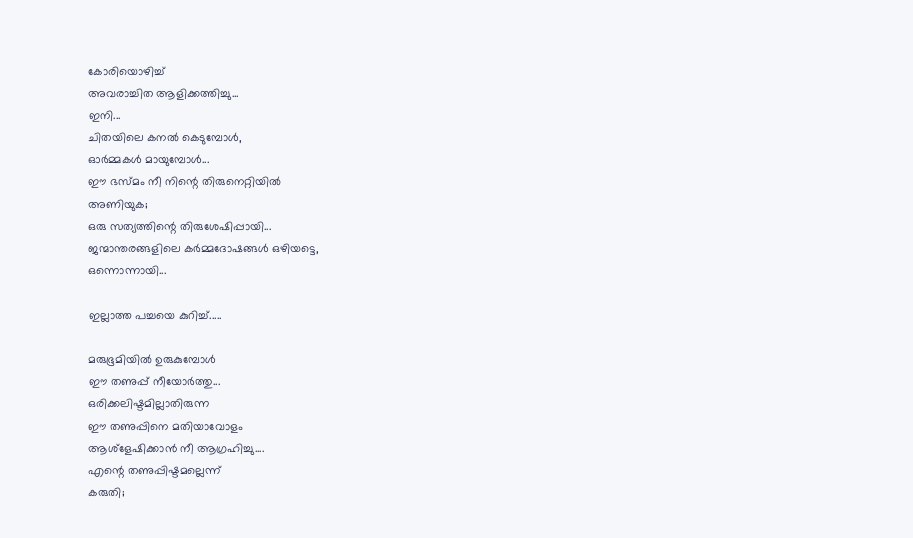കോരിയൊഴിച്ച്
അവരാച്ചിത ആളിക്കത്തിച്ചു...
ഇനി...
ചിതയിലെ കനല്‍ കെടുമ്പോള്‍,
ഓര്‍മ്മകള്‍ മായുമ്പോള്‍...
ഈ ഭസ്മം നീ നിന്റെ തിരുനെറ്റിയില്‍
അണിയുക;
ഒരു സത്യത്തിന്റെ തിരുശേഷിപ്പായി...
ജന്മാന്തരങ്ങളിലെ കര്‍മ്മദോഷങ്ങള്‍ ഒഴിയട്ടെ,
ഒന്നൊന്നായി...

ഇല്ലാത്ത പച്ചയെ കുറിച്ച്.....

മരുഭൂമിയില്‍ ഉരുകുമ്പോള്‍
ഈ തണുപ്പ് നീയോര്‍ത്തു...
ഒരിക്കലിഷ്ടമില്ലാതിരുന്ന
ഈ തണുപ്പിനെ മതിയാവോളം
ആശ്ളേഷിക്കാന്‍ നീ ആഗ്രഹിച്ചു....
എന്റെ തണുപ്പിഷ്ടമല്ലെന്ന്
കരുതി;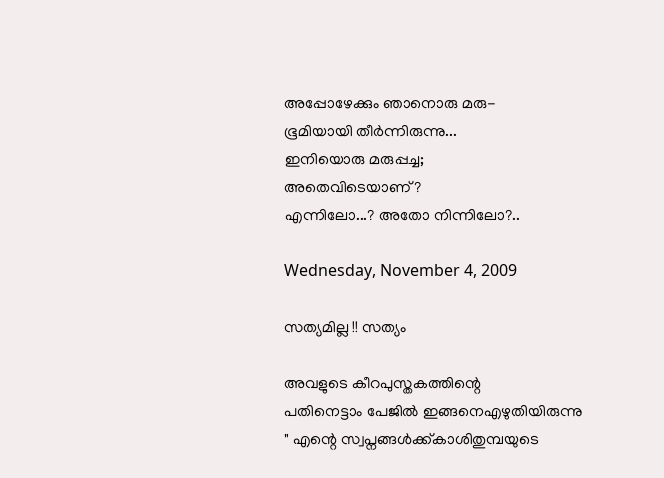അപ്പോഴേക്കും ഞാനൊരു മരു-
ഭൂമിയായി തീര്‍ന്നിരുന്നു...
ഇനിയൊരു മരുപ്പച്ച;
അതെവിടെയാണ്?
എന്നിലോ...? അതോ നിന്നിലോ?..

Wednesday, November 4, 2009

സത്യമില്ല !! സത്യം

അവളുടെ കീറപുസ്തകത്തിന്റെ
പതിനെട്ടാം പേജില്‍ ഇങ്ങനെഎഴുതിയിരുന്നു
" എന്റെ സ്വപ്നങ്ങള്‍ക്ക്കാശിതുമ്പയുടെ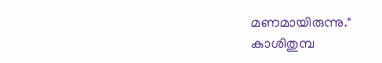മണമായിരുന്നു."
കാശിതുമ്പ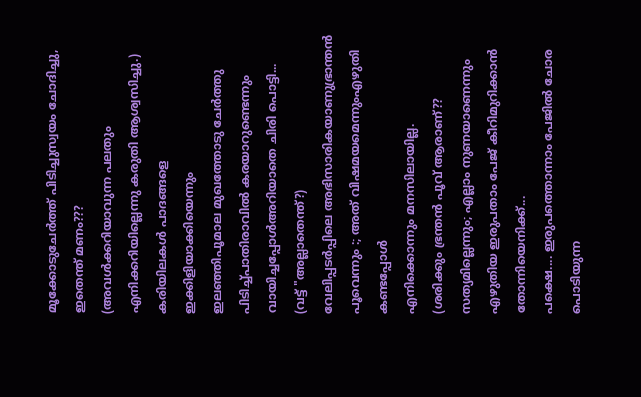മൂക്കോടുചേര്‍ത്ത് പിടിച്ചുസ്വയം ചോദിച്ചു,
ഇതെന്ത് മണം???
(അവള്‍ക്കറിയാവുന്ന പലതും എനിക്കറിയില്ലെന്നു കരുതി ആശ്വസിച്ചു.)
കരിയിലകള്‍ പാദങ്ങളെ ഇക്കിളിയാക്കിയെന്നും
ഇലഞ്ഞിപൂമാല മുഖത്തോടു ചേര്‍ത്തു
പിടിച്ച്പാതിരാവില്‍ കരയാറുണ്ടെന്നും
വായിച്ചപ്പോള്‍അറിയാതെ ചിരി പൊട്ടി...
(വട്ട് "അല്ലാതെന്ത്?)
വേലിപ്പടര്‍പ്പിലെ അഭിസാരികയാണുഭ്രാന്തന്‍ പൂവെന്നും :; അത് വിഷമയമെന്നുംഎഴുതി കണ്ടപ്പോള്‍
എനിക്കൊന്നും മനസിലായില്ല.
(ശരിക്കും ഭ്രന്തന്‍ പൂവ് ആരാണ്??
സത്യമില്ലെന്നും; എല്ലാം നുണയാണെന്നും
എഴുതിയ ഇരുപതാം പേജ് കീറിമുറിക്കാന്‍
തോന്നിയെനിക്ക്...
പക്ഷെ.... ഇരുപത്തൊന്നാം പേജില്‍ ചോര പൊടിയുന്ന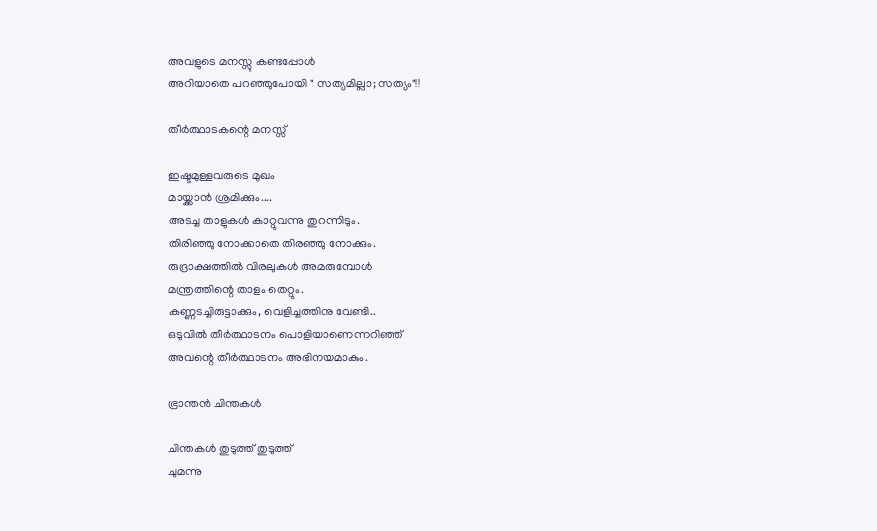അവളുടെ മനസ്സു കണ്ടപ്പോള്‍
അറിയാതെ പറഞ്ഞുപോയി " സത്യമില്ലാ; സത്യം"!!

തീര്‍ത്ഥാടകന്റെ മനസ്സ്

ഇഷ്ടമുള്ളവരുടെ മുഖം
മായ്ക്കാന്‍ ശ്രമിക്കും....
അടച്ച താളുകള്‍ കാറ്റുവന്നു തുറന്നിടും.
തിരിഞ്ഞു നോക്കാതെ തിരഞ്ഞു നോക്കും.
രുദ്രാക്ഷത്തില്‍ വിരലുകള്‍ അമരുമ്പോള്‍
മന്ത്രത്തിന്റെ താളം തെറ്റും.
കണ്ണടച്ചിരുട്ടാക്കും, വെളിച്ചത്തിനു വേണ്ടി..
ഒടുവില്‍ തീര്‍ത്ഥാടനം പൊളിയാണെന്നറിഞ്ഞ്
അവന്റെ തീര്‍ത്ഥാടനം അഭിനയമാകും.

ഭ്രാന്തന്‍ ചിന്തകള്‍

ചിന്തകള്‍ തുടുത്ത് തുടുത്ത്
ചുമന്നു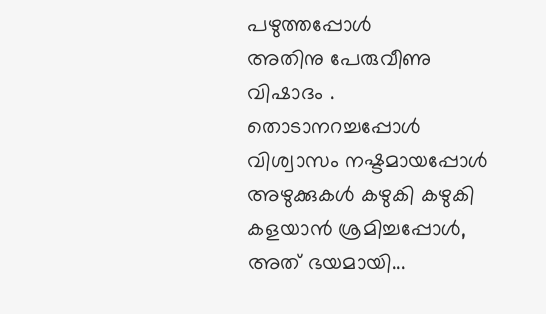പഴുത്തപ്പോള്‍
അതിനു പേരുവീണു
വിഷാദം .
തൊടാനറച്ചപ്പോള്‍
വിശ്വാസം നഷ്ടമായപ്പോള്‍
അഴുക്കുകള്‍ കഴുകി കഴുകി
കളയാന്‍ ശ്രമിച്ചപ്പോള്‍,
അത് ഭയമായി...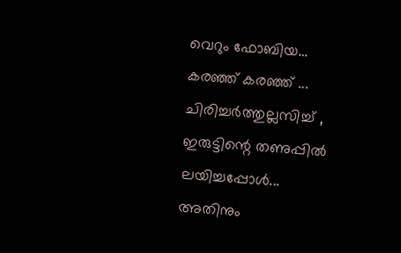വെറും ഫോബിയ...
കരഞ്ഞ് കരഞ്ഞ് ...
ചിരിച്ചര്‍ത്തുല്ലസിച്ച് ,
ഇരുട്ടിന്റെ തണുപ്പില്‍ ലയിച്ചപ്പോള്‍...
അതിനും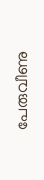പേരുവീണു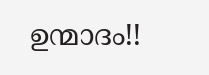ഉന്മാദം!!